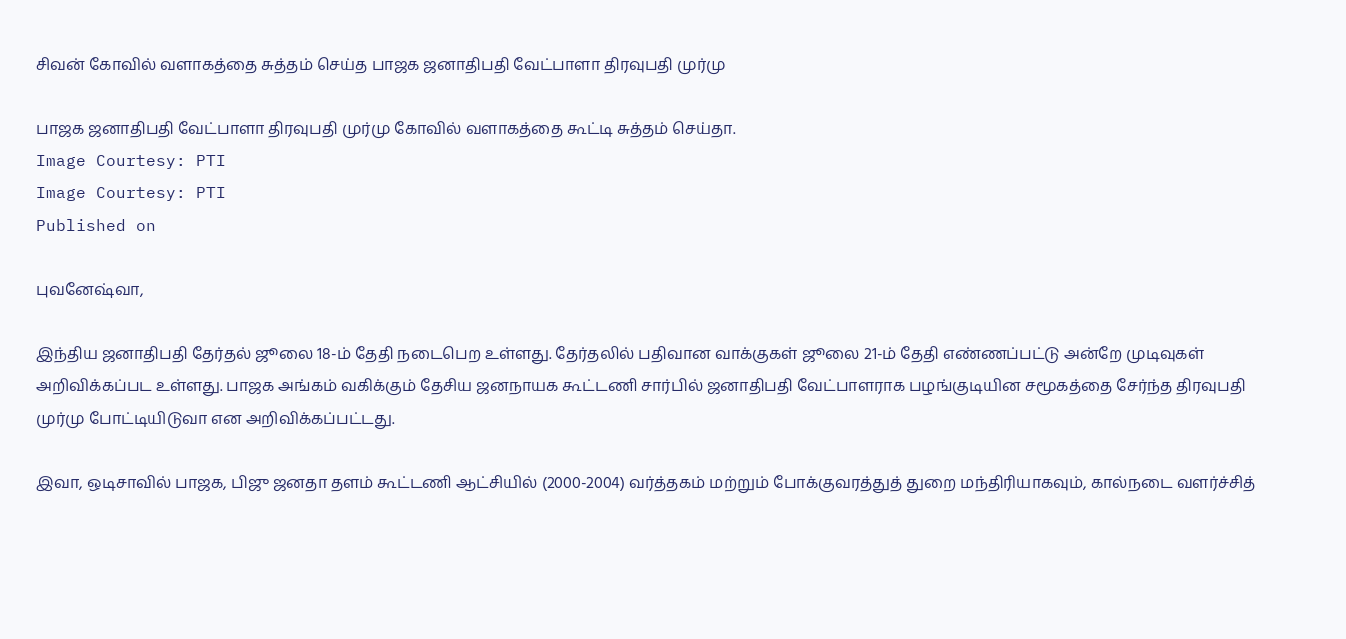சிவன் கோவில் வளாகத்தை சுத்தம் செய்த பாஜக ஜனாதிபதி வேட்பாளா திரவுபதி முர்மு

பாஜக ஜனாதிபதி வேட்பாளா திரவுபதி முர்மு கோவில் வளாகத்தை கூட்டி சுத்தம் செய்தா.
Image Courtesy: PTI
Image Courtesy: PTI
Published on

புவனேஷ்வா,

இந்திய ஜனாதிபதி தேர்தல் ஜூலை 18-ம் தேதி நடைபெற உள்ளது. தேர்தலில் பதிவான வாக்குகள் ஜூலை 21-ம் தேதி எண்ணப்பட்டு அன்றே முடிவுகள் அறிவிக்கப்பட உள்ளது. பாஜக அங்கம் வகிக்கும் தேசிய ஜனநாயக கூட்டணி சார்பில் ஜனாதிபதி வேட்பாளராக பழங்குடியின சமூகத்தை சேர்ந்த திரவுபதி முர்மு போட்டியிடுவா என அறிவிக்கப்பட்டது.

இவா, ஒடிசாவில் பாஜக, பிஜு ஜனதா தளம் கூட்டணி ஆட்சியில் (2000-2004) வர்த்தகம் மற்றும் போக்குவரத்துத் துறை மந்திரியாகவும், கால்நடை வளர்ச்சித்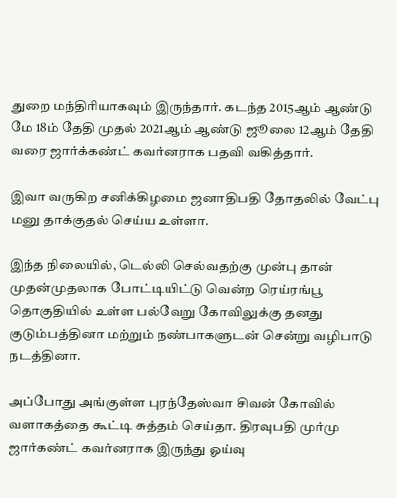துறை மந்திரியாகவும் இருந்தார். கடந்த 2015ஆம் ஆண்டு மே 18ம் தேதி முதல் 2021ஆம் ஆண்டு ஜூலை 12ஆம் தேதி வரை ஜார்க்கண்ட் கவர்னராக பதவி வகித்தார்.

இவா வருகிற சனிக்கிழமை ஜனாதிபதி தோதலில் வேட்பு மனு தாக்குதல் செய்ய உள்ளா.

இந்த நிலையில், டெல்லி செல்வதற்கு முன்பு தான் முதன்முதலாக போட்டியிட்டு வென்ற ரெய்ரங்பூ தொகுதியில் உள்ள பல்வேறு கோவிலுக்கு தனது குடும்பத்தினா மற்றும் நண்பாகளுடன் சென்று வழிபாடு நடத்தினா.

அப்போது அங்குள்ள புரந்தேஸ்வா சிவன் கோவில் வளாகத்தை கூட்டி சுத்தம் செய்தா. திரவுபதி முர்மு ஜார்கண்ட் கவர்னராக இருந்து ஓய்வு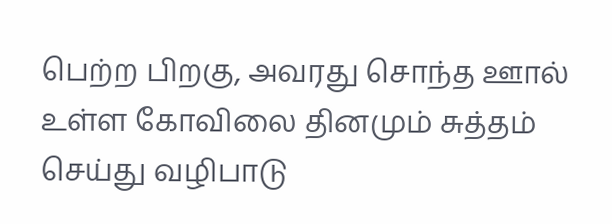பெற்ற பிறகு, அவரது சொந்த ஊால் உள்ள கோவிலை தினமும் சுத்தம் செய்து வழிபாடு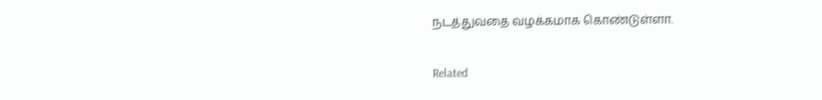நடத்துவதை வழக்கமாக கொண்டுள்ளா.

Related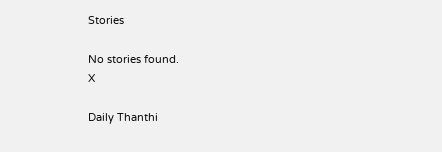Stories

No stories found.
X

Daily Thanthi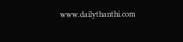www.dailythanthi.com